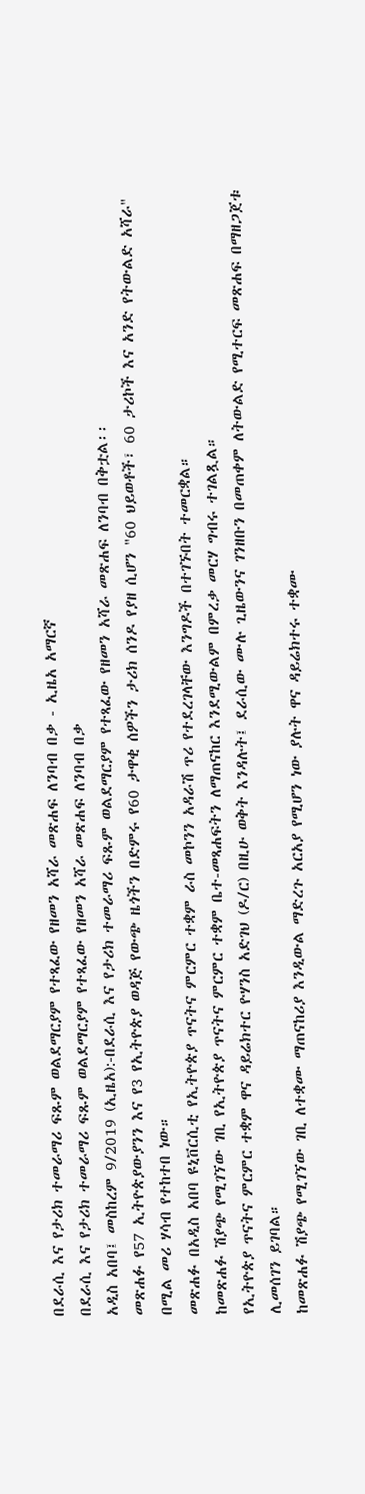በደራሲ እና የታሪክ ተመራማሪ ፍጹም ወልደማርያም የተጻፈው የዘመን አሻራ መጽሐፍ ለንባብ በቃ - ኢዜአ አማርኛ
በደራሲ እና የታሪክ ተመራማሪ ፍጹም ወልደማርያም የተጻፈው የዘመን አሻራ መጽሐፍ ለንባብ በቃ
አዲስ አበባ፤ መስከረም 9/2019 (ኢዜአ):-በደራሲ እና የታሪክ ተመራማሪ ፍጹም ወልደማርያም የተጻፈው የዘመን አሻራ መጽሐፍ ለንባብ በቅቷል፡፡
መጽሐፉ የ57 ኢትዮጵያውያንን እና የ3 የኢትዮጵያ ወዳጅ የውጭ ዜጎችን በድምሩ የ60 ታዋቂ ሰዎችን ታሪክ ሰንዶ የያዘ ሲሆን "60 ህይወቶች፣ 60 ታሪኮች እና አንድ የትውልድ አሻራ" በሚል መሪ ሃሳብ የተከተበ ነው።
መጽሐፉ በአዲስ አበባ ዩኒቨርሲቲ የኢትዮጵያ ጥናትና ምርምር ተቋም ራስ መኮንን አዳራሽ ጥሪ የተደረገላቸው እንግዶች በተገኙበት ተመርቋል።
ከመጽሐፉ ሽያጭ የሚገኘው ገቢ የኢትዮጵያ ጥናትና ምርምር ተቋም ቤተ-መጻሐፍትን ለማጠናከር እንደሚውልም በምረቃ መርሃ ግብሩ ተገልጿል።
የኢትዮጵያ ጥናትና ምርምር ተቋም ዋና ዳይሬክተር ዮሃንስ አድገህ (ዶ/ር) በዚሁ ወቅት እንዳሉት፤ ደራሲው ሙሉ ጊዜውንና ገንዘቡን በመጠቀም ለትውልድ የሚተርፍ መጽሐፍ በማዘጋጀቱ ሊመሰገን ይገባል።
ከመጽሐፉ ሽያጭ የሚገኘው ገቢ ለተቋሙ ማጠናከሪያ እንዲውል ማድረጉ አርአያ የሚሆን ነው ያሉት ዋና ዳይሬክተሩ ተቋሙ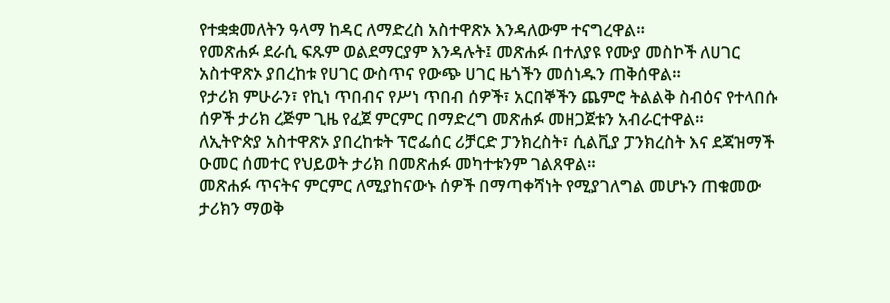የተቋቋመለትን ዓላማ ከዳር ለማድረስ አስተዋጽኦ እንዳለውም ተናግረዋል።
የመጽሐፉ ደራሲ ፍጹም ወልደማርያም እንዳሉት፤ መጽሐፉ በተለያዩ የሙያ መስኮች ለሀገር አስተዋጽኦ ያበረከቱ የሀገር ውስጥና የውጭ ሀገር ዜጎችን መሰነዱን ጠቅሰዋል።
የታሪክ ምሁራን፣ የኪነ ጥበብና የሥነ ጥበብ ሰዎች፣ አርበኞችን ጨምሮ ትልልቅ ስብዕና የተላበሱ ሰዎች ታሪክ ረጅም ጊዜ የፈጀ ምርምር በማድረግ መጽሐፉ መዘጋጀቱን አብራርተዋል።
ለኢትዮጵያ አስተዋጽኦ ያበረከቱት ፕሮፌሰር ሪቻርድ ፓንክረስት፣ ሲልቪያ ፓንክረስት እና ደጃዝማች ዑመር ሰመተር የህይወት ታሪክ በመጽሐፉ መካተቱንም ገልጸዋል።
መጽሐፉ ጥናትና ምርምር ለሚያከናውኑ ሰዎች በማጣቀሻነት የሚያገለግል መሆኑን ጠቁመው ታሪክን ማወቅ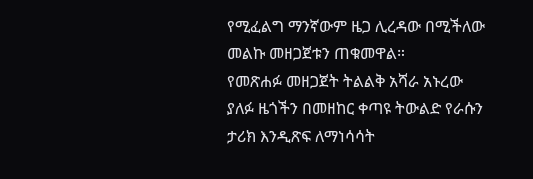የሚፈልግ ማንኛውም ዜጋ ሊረዳው በሚችለው መልኩ መዘጋጀቱን ጠቁመዋል።
የመጽሐፉ መዘጋጀት ትልልቅ አሻራ አኑረው ያለፉ ዜጎችን በመዘከር ቀጣዩ ትውልድ የራሱን ታሪክ እንዲጽፍ ለማነሳሳት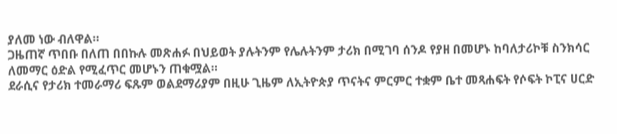ያለመ ነው ብለዋል።
ጋዜጠኛ ጥበቡ በለጠ በበኩሉ መጽሐፉ በህይወት ያሉትንም የሌሉትንም ታሪክ በሚገባ ሰንዶ የያዘ በመሆኑ ከባለታሪኮቹ ስንክሳር ለመማር ዕድል የሚፈጥር መሆኑን ጠቁሟል።
ደራሲና የታሪክ ተመራማሪ ፍጹም ወልደማሪያም በዚሁ ጊዜም ለኢትዮጵያ ጥናትና ምርምር ተቋም ቤተ መጻሐፍት የሶፍት ኮፒና ሀርድ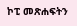ኮፒ መጽሐፍትን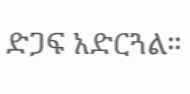ድጋፍ አድርጓል።